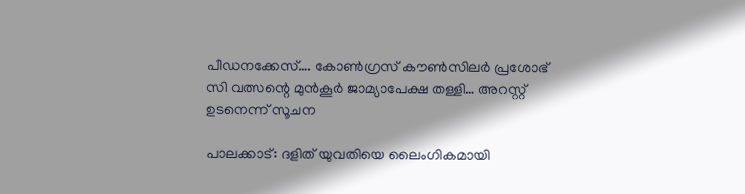പീഡനക്കേസ്…. കോൺഗ്രസ് കൗൺസിലർ പ്രശോഭ് സി വത്സന്റെ മുൻകൂർ ജാമ്യാപേക്ഷ തള്ളി… അറസ്റ്റ് ഉടനെന്ന് സൂചന

പാലക്കാട്: ദളിത് യുവതിയെ ലൈംഗികമായി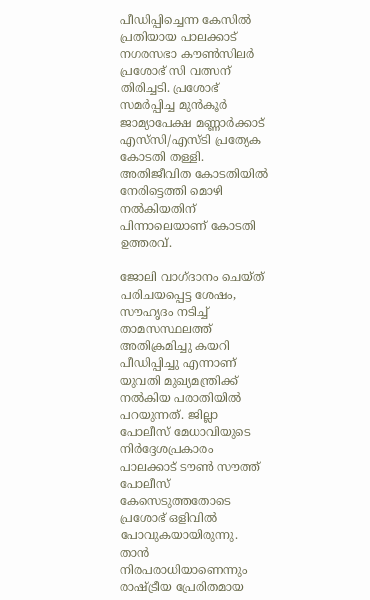പീഡിപ്പിച്ചെന്ന കേസിൽ പ്രതിയായ പാലക്കാട് നഗരസഭാ കൗൺസിലർ പ്രശോഭ് സി വത്സന് തിരിച്ചടി. പ്രശോഭ് സമർപ്പിച്ച മുൻകൂർ ജാമ്യാപേക്ഷ മണ്ണാർക്കാട് എസ്‌സി/എസ്ടി പ്രത്യേക കോടതി തള്ളി. അതിജീവിത കോടതിയിൽ നേരിട്ടെത്തി മൊഴി നൽകിയതിന് പിന്നാലെയാണ് കോടതി ഉത്തരവ്.

ജോലി വാഗ്ദാനം ചെയ്ത് പരിചയപ്പെട്ട ശേഷം, സൗഹൃദം നടിച്ച് താമസസ്ഥലത്ത് അതിക്രമിച്ചു കയറി പീഡിപ്പിച്ചു എന്നാണ് യുവതി മുഖ്യമന്ത്രിക്ക് നൽകിയ പരാതിയിൽ പറയുന്നത്. ജില്ലാ പോലീസ് മേധാവിയുടെ നിർദ്ദേശപ്രകാരം പാലക്കാട് ടൗൺ സൗത്ത് പോലീസ് കേസെടുത്തതോടെ പ്രശോഭ് ഒളിവിൽ പോവുകയായിരുന്നു. താൻ നിരപരാധിയാണെന്നും രാഷ്ട്രീയ പ്രേരിതമായ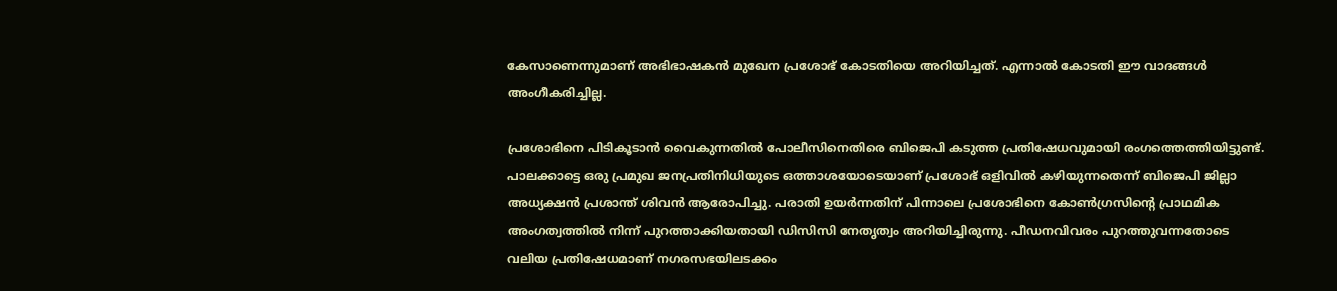കേസാണെന്നുമാണ് അഭിഭാഷകൻ മുഖേന പ്രശോഭ് കോടതിയെ അറിയിച്ചത്. എന്നാൽ കോടതി ഈ വാദങ്ങൾ അംഗീകരിച്ചില്ല.

പ്രശോഭിനെ പിടികൂടാൻ വൈകുന്നതിൽ പോലീസിനെതിരെ ബിജെപി കടുത്ത പ്രതിഷേധവുമായി രംഗത്തെത്തിയിട്ടുണ്ട്. പാലക്കാട്ടെ ഒരു പ്രമുഖ ജനപ്രതിനിധിയുടെ ഒത്താശയോടെയാണ് പ്രശോഭ് ഒളിവിൽ കഴിയുന്നതെന്ന് ബിജെപി ജില്ലാ അധ്യക്ഷൻ പ്രശാന്ത് ശിവൻ ആരോപിച്ചു. പരാതി ഉയർന്നതിന് പിന്നാലെ പ്രശോഭിനെ കോൺഗ്രസിന്റെ പ്രാഥമിക അംഗത്വത്തിൽ നിന്ന് പുറത്താക്കിയതായി ഡിസിസി നേതൃത്വം അറിയിച്ചിരുന്നു. പീഡനവിവരം പുറത്തുവന്നതോടെ വലിയ പ്രതിഷേധമാണ് നഗരസഭയിലടക്കം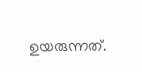ഉയരുന്നത്.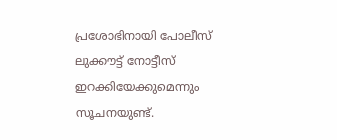പ്രശോഭിനായി പോലീസ് ലുക്കൗട്ട് നോട്ടീസ് ഇറക്കിയേക്കുമെന്നും സൂചനയുണ്ട്.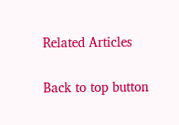Related Articles

Back to top button